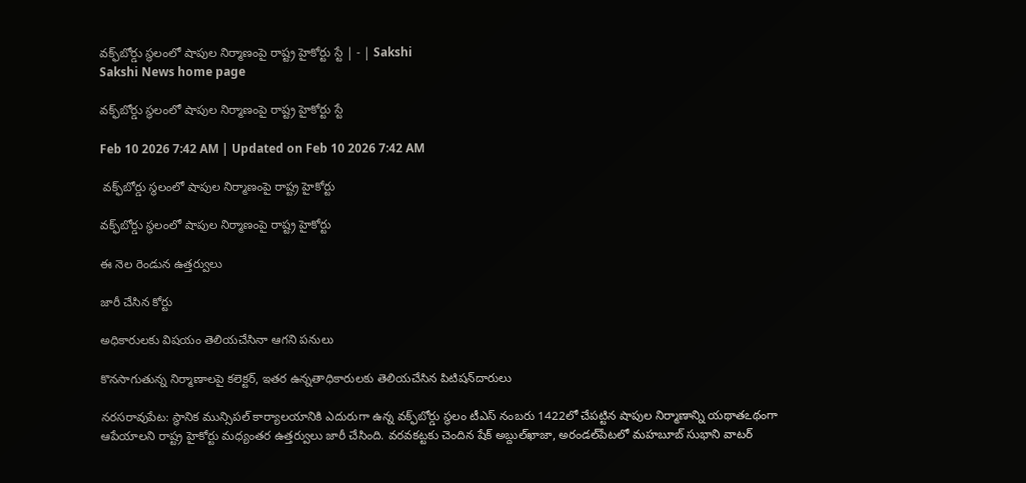వక్ఫ్‌బోర్డు స్థలంలో షాపుల నిర్మాణంపై రాష్ట్ర హైకోర్టు స్టే | - | Sakshi
Sakshi News home page

వక్ఫ్‌బోర్డు స్థలంలో షాపుల నిర్మాణంపై రాష్ట్ర హైకోర్టు స్టే

Feb 10 2026 7:42 AM | Updated on Feb 10 2026 7:42 AM

 వక్ఫ్‌బోర్డు స్థలంలో షాపుల నిర్మాణంపై రాష్ట్ర హైకోర్టు

వక్ఫ్‌బోర్డు స్థలంలో షాపుల నిర్మాణంపై రాష్ట్ర హైకోర్టు

ఈ నెల రెండున ఉత్తర్వులు

జారీ చేసిన కోర్టు

అధికారులకు విషయం తెలియచేసినా ఆగని పనులు

కొనసాగుతున్న నిర్మాణాలపై కలెక్టర్‌, ఇతర ఉన్నతాధికారులకు తెలియచేసిన పిటిషన్‌దారులు

నరసరావుపేట: స్థానిక మున్సిపల్‌ కార్యాలయానికి ఎదురుగా ఉన్న వక్ఫ్‌బోర్డు స్థలం టీఎస్‌ నంబరు 1422లో చేపట్టిన షాపుల నిర్మాణాన్ని యథాతఽథంగా ఆపేయాలని రాష్ట్ర హైకోర్టు మధ్యంతర ఉత్తర్వులు జారీ చేసింది. వరవకట్టకు చెందిన షేక్‌ అబ్దుల్‌ఖాజా, అరండల్‌పేటలో మహబూబ్‌ సుభాని వాటర్‌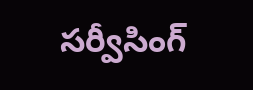సర్వీసింగ్‌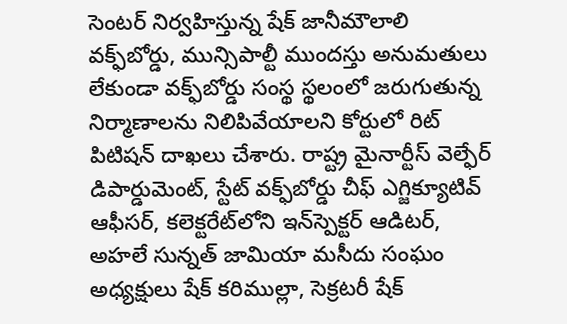సెంటర్‌ నిర్వహిస్తున్న షేక్‌ జానీమౌలాలి వక్ఫ్‌బోర్డు, మున్సిపాల్టీ ముందస్తు అనుమతులు లేకుండా వక్ఫ్‌బోర్డు సంస్థ స్థలంలో జరుగుతున్న నిర్మాణాలను నిలిపివేయాలని కోర్టులో రిట్‌ పిటిషన్‌ దాఖలు చేశారు. రాష్ట్ర మైనార్టీస్‌ వెల్ఫేర్‌ డిపార్డుమెంట్‌, స్టేట్‌ వక్ఫ్‌బోర్డు చీఫ్‌ ఎగ్జిక్యూటివ్‌ ఆఫీసర్‌, కలెక్టరేట్‌లోని ఇన్‌స్పెక్టర్‌ ఆడిటర్‌, అహలే సున్నత్‌ జామియా మసీదు సంఘం అధ్యక్షులు షేక్‌ కరిముల్లా, సెక్రటరీ షేక్‌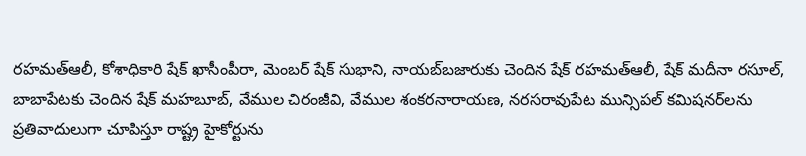రహమత్‌ఆలీ, కోశాధికారి షేక్‌ ఖాసీంపీరా, మెంబర్‌ షేక్‌ సుభాని, నాయబ్‌బజారుకు చెందిన షేక్‌ రహమత్‌ఆలీ, షేక్‌ మదీనా రసూల్‌, బాబాపేటకు చెందిన షేక్‌ మహబూబ్‌, వేముల చిరంజీవి, వేముల శంకరనారాయణ, నరసరావుపేట మున్సిపల్‌ కమిషనర్‌లను ప్రతివాదులుగా చూపిస్తూ రాష్ట్ర హైకోర్టును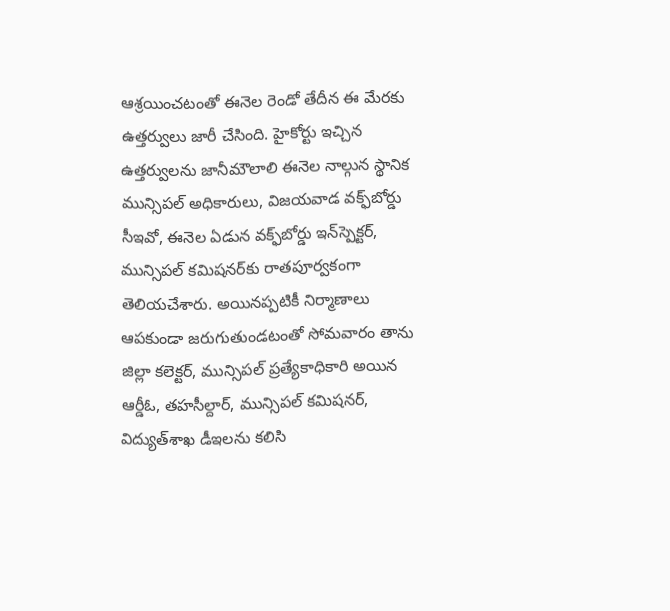ఆశ్రయించటంతో ఈనెల రెండో తేదీన ఈ మేరకు ఉత్తర్వులు జారీ చేసింది. హైకోర్టు ఇచ్చిన ఉత్తర్వులను జానీమౌలాలి ఈనెల నాల్గున స్థానిక మున్సిపల్‌ అధికారులు, విజయవాడ వక్ఫ్‌బోర్డు సీఇవో, ఈనెల ఏడున వక్ఫ్‌బోర్డు ఇన్‌స్పెక్టర్‌, మున్సిపల్‌ కమిషనర్‌కు రాతపూర్వకంగా తెలియచేశారు. అయినప్పటికీ నిర్మాణాలు ఆపకుండా జరుగుతుండటంతో సోమవారం తాను జిల్లా కలెక్టర్‌, మున్సిపల్‌ ప్రత్యేకాధికారి అయిన ఆర్డీఓ, తహసీల్దార్‌, మున్సిపల్‌ కమిషనర్‌, విద్యుత్‌శాఖ డీఇలను కలిసి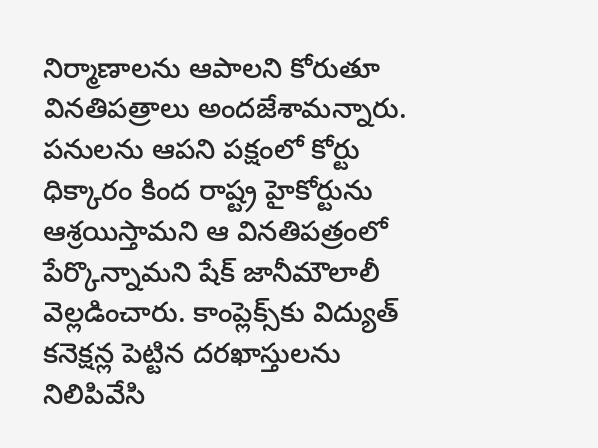నిర్మాణాలను ఆపాలని కోరుతూ వినతిపత్రాలు అందజేశామన్నారు. పనులను ఆపని పక్షంలో కోర్టు ధిక్కారం కింద రాష్ట్ర హైకోర్టును ఆశ్రయిస్తామని ఆ వినతిపత్రంలో పేర్కొన్నామని షేక్‌ జానీమౌలాలీ వెల్లడించారు. కాంప్లెక్స్‌కు విద్యుత్‌ కనెక్షన్ల పెట్టిన దరఖాస్తులను నిలిపివేసి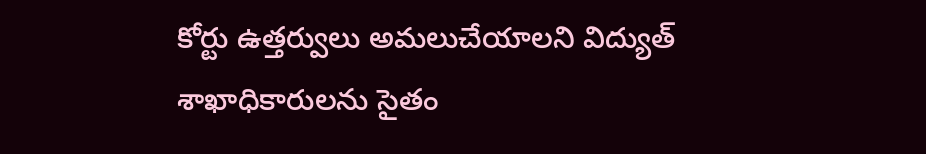కోర్టు ఉత్తర్వులు అమలుచేయాలని విద్యుత్‌ శాఖాధికారులను సైతం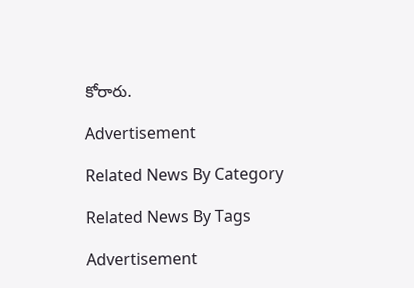కోరారు.

Advertisement

Related News By Category

Related News By Tags

Advertisement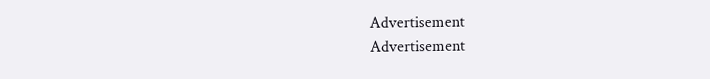Advertisement
Advertisement